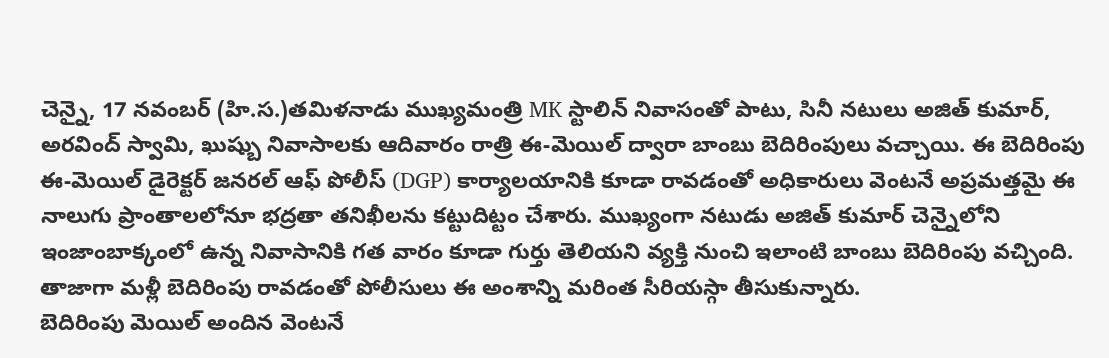చెన్నై, 17 నవంబర్ (హి.స.)తమిళనాడు ముఖ్యమంత్రి MK స్టాలిన్ నివాసంతో పాటు, సినీ నటులు అజిత్ కుమార్, అరవింద్ స్వామి, ఖుష్బు నివాసాలకు ఆదివారం రాత్రి ఈ-మెయిల్ ద్వారా బాంబు బెదిరింపులు వచ్చాయి. ఈ బెదిరింపు ఈ-మెయిల్ డైరెక్టర్ జనరల్ ఆఫ్ పోలీస్ (DGP) కార్యాలయానికి కూడా రావడంతో అధికారులు వెంటనే అప్రమత్తమై ఈ నాలుగు ప్రాంతాలలోనూ భద్రతా తనిఖీలను కట్టుదిట్టం చేశారు. ముఖ్యంగా నటుడు అజిత్ కుమార్ చెన్నైలోని ఇంజాంబాక్కంలో ఉన్న నివాసానికి గత వారం కూడా గుర్తు తెలియని వ్యక్తి నుంచి ఇలాంటి బాంబు బెదిరింపు వచ్చింది. తాజాగా మళ్లీ బెదిరింపు రావడంతో పోలీసులు ఈ అంశాన్ని మరింత సీరియస్గా తీసుకున్నారు.
బెదిరింపు మెయిల్ అందిన వెంటనే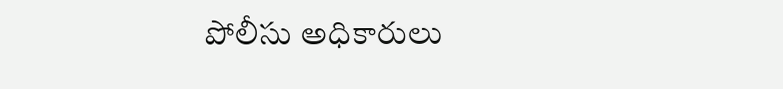పోలీసు అధికారులు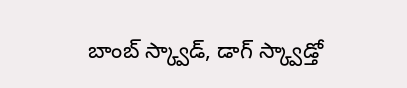బాంబ్ స్క్వాడ్, డాగ్ స్క్వాడ్తో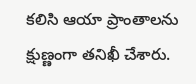కలిసి ఆయా ప్రాంతాలను క్షుణ్ణంగా తనిఖీ చేశారు.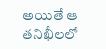అయితే ఆ తనిఖీలలో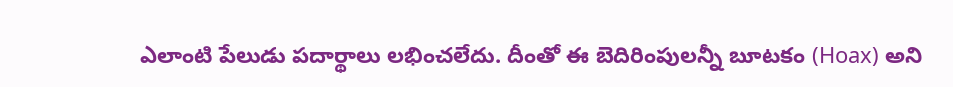ఎలాంటి పేలుడు పదార్థాలు లభించలేదు. దీంతో ఈ బెదిరింపులన్నీ బూటకం (Hoax) అని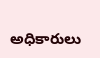అధికారులు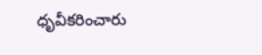ధృవీకరించారు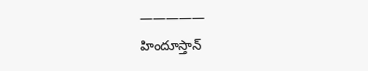—————
హిందూస్తాన్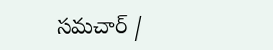సమచార్ /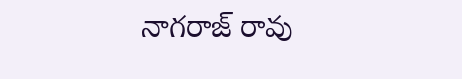నాగరాజ్ రావు